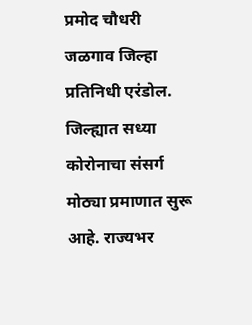प्रमोद चौधरी
जळगाव जिल्हा प्रतिनिधी एरंडोल.
जिल्ह्यात सध्या कोरोनाचा संसर्ग मोठ्या प्रमाणात सुरू आहे. राज्यभर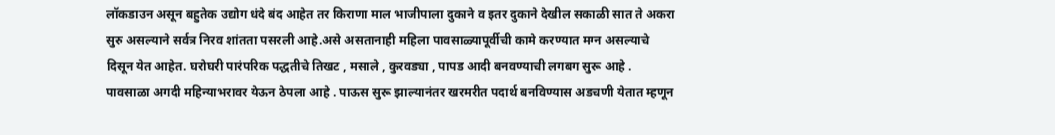लॉकडाउन असून बहुतेक उद्योग धंदे बंद आहेत तर किराणा माल भाजीपाला दुकाने व इतर दुकाने देखील सकाळी सात ते अकरा सुरु असल्याने सर्वत्र निरव शांतता पसरली आहे.असे असतानाही महिला पावसाळ्यापूर्वीची कामे करण्यात मग्न असल्याचे दिसून येत आहेत. घरोघरी पारंपरिक पद्धतीचे तिखट , मसाले , कुरवड्या , पापड आदी बनवण्याची लगबग सुरू आहे . पावसाळा अगदी महिन्याभरावर येऊन ठेपला आहे . पाऊस सुरू झाल्यानंतर खरमरीत पदार्थ बनविण्यास अडचणी येतात म्हणून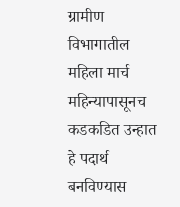ग्रामीण विभागातील महिला मार्च महिन्यापासूनच कडकडित उन्हात हे पदार्थ बनविण्यास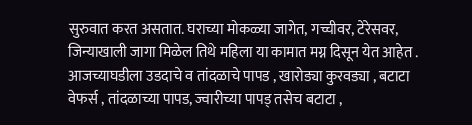सुरुवात करत असतात. घराच्या मोकळ्या जागेत, गच्चीवर, टेरेसवर, जिन्याखाली जागा मिळेल तिथे महिला या कामात मग्न दिसून येत आहेत . आजच्याघडीला उडदाचे व तांदळाचे पापड , खारोड्या कुरवड्या , बटाटा वेफर्स , तांदळाच्या पापड, ज्वारीच्या पापड् तसेच बटाटा ,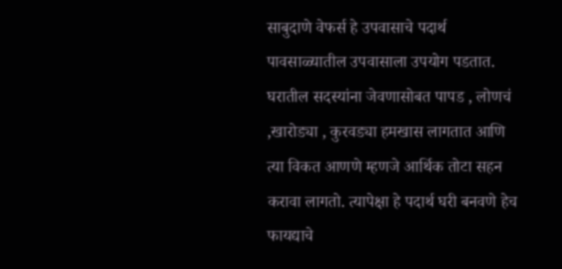साबुदाणे वेफर्स हे उपवासाचे पदार्थ पावसाळ्यातील उपवासाला उपयोग पडतात.
घरातील सदस्यांना जेवणासोबत पापड , लोणचं ,खारोड्या , कुरवड्या हमखास लागतात आणि त्या विकत आणणे म्हणजे आर्थिक तोटा सहन करावा लागतो. त्यापेक्षा हे पदार्थ घरी बनवणे हेच फायद्याचे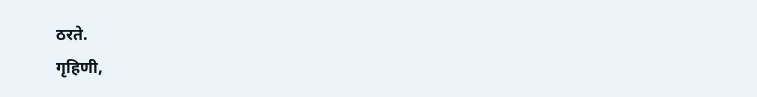ठरते.
गृहिणी,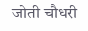जोती चौधरी